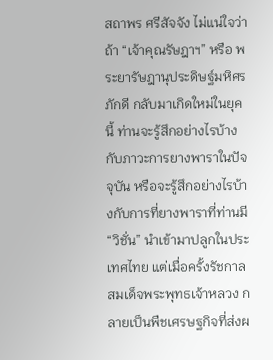สถาพร ศรีสัจจัง ไม่แน่ใจว่าถ้า “เจ้าคุณรัษฎาฯ” หรือ พระยารัษฎานุประดิษฐ์มหิศรภักดี กลับมาเกิดใหม่ในยุคนี้ ท่านจะรู้สึกอย่างไรบ้างกับภาวะการยางพาราในปัจจุบัน หรือจะรู้สึกอย่างไรบ้างกับการที่ยางพาราที่ท่านมี “วิชั่น” นำเข้ามาปลูกในประเทศไทย แต่เมื่อครั้งรัชกาลสมเด็จพระพุทธเจ้าหลวง กลายเป็นพืชเศรษฐกิจที่ส่งผ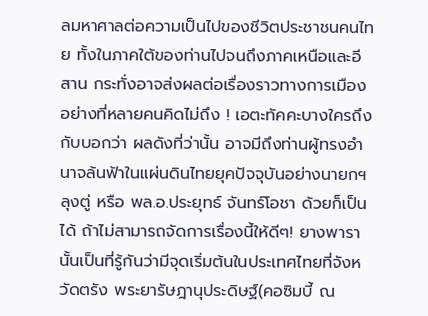ลมหาศาลต่อความเป็นไปของชีวิตประชาชนคนไทย ทั้งในภาคใต้ของท่านไปจนถึงภาคเหนือและอีสาน กระทั่งอาจส่งผลต่อเรื่องราวทางการเมืองอย่างที่หลายคนคิดไม่ถึง ! เอตะทัคคะบางใครถึงกับบอกว่า ผลดังที่ว่านั้น อาจมีถึงท่านผู้ทรงอำนาจล้นฟ้าในแผ่นดินไทยยุคปัจจุบันอย่างนายกฯลุงตู่ หรือ พล.อ.ประยุทธ์ จันทร์โอชา ด้วยก็เป็นได้ ถ้าไม่สามารถจัดการเรื่องนี้ให้ดีๆ! ยางพารานั้นเป็นที่รู้กันว่ามีจุดเริ่มต้นในประเทศไทยที่จังหวัดตรัง พระยารัษฎานุประดิษฐ์(คอซิมบี้ ณ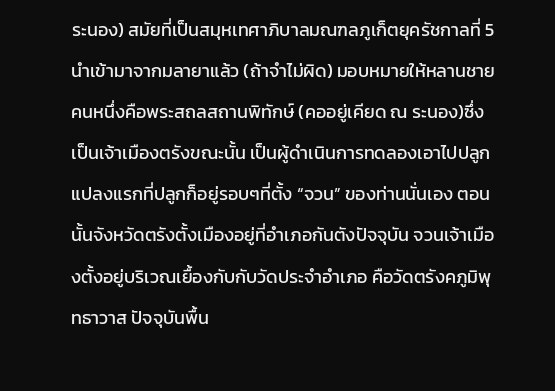ระนอง) สมัยที่เป็นสมุหเทศาภิบาลมณฑลภูเก็ตยุครัชกาลที่ 5 นำเข้ามาจากมลายาแล้ว (ถ้าจำไม่ผิด) มอบหมายให้หลานชายคนหนึ่งคือพระสถลสถานพิทักษ์ (คออยู่เคียด ณ ระนอง)ซึ่งเป็นเจ้าเมืองตรังขณะนั้น เป็นผู้ดำเนินการทดลองเอาไปปลูก แปลงแรกที่ปลูกก็อยู่รอบๆที่ตั้ง “จวน” ของท่านนั่นเอง ตอนนั้นจังหวัดตรังตั้งเมืองอยู่ที่อำเภอกันตังปัจจุบัน จวนเจ้าเมืองตั้งอยู่บริเวณเยื้องกับกับวัดประจำอำเภอ คือวัดตรังคภูมิพุทธาวาส ปัจจุบันพื้น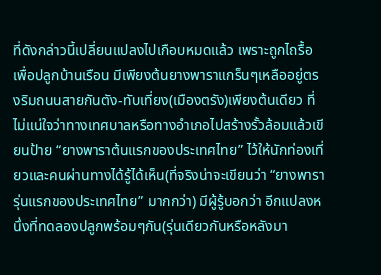ที่ดังกล่าวนี้เปลี่ยนแปลงไปเกือบหมดแล้ว เพราะถูกไถรื้อ เพื่อปลูกบ้านเรือน มีเพียงต้นยางพาราแกร็นๆเหลืออยู่ตรงริมถนนสายกันตัง-ทับเที่ยง(เมืองตรัง)เพียงต้นเดียว ที่ไม่แน่ใจว่าทางเทศบาลหรือทางอำเภอไปสร้างรั้วล้อมแล้วเขียนป้าย “ยางพาราต้นแรกของประเทศไทย” ไว้ให้นักท่องเที่ยวและคนผ่านทางได้รู้ได้เห็น(ที่จริงน่าจะเขียนว่า “ยางพารารุ่นแรกของประเทศไทย” มากกว่า) มีผู้รู้บอกว่า อีกแปลงหนึ่งที่ทดลองปลูกพร้อมๆกัน(รุ่นเดียวกันหรือหลังมา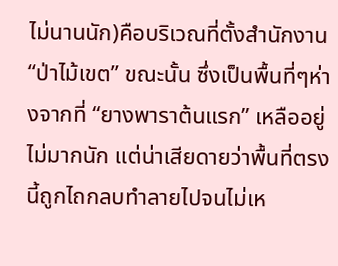ไม่นานนัก)คือบริเวณที่ตั้งสำนักงาน “ป่าไม้เขต” ขณะนั้น ซึ่งเป็นพื้นที่ๆห่างจากที่ “ยางพาราต้นแรก” เหลืออยู่ไม่มากนัก แต่น่าเสียดายว่าพื้นที่ตรงนี้ถูกไถกลบทำลายไปจนไม่เห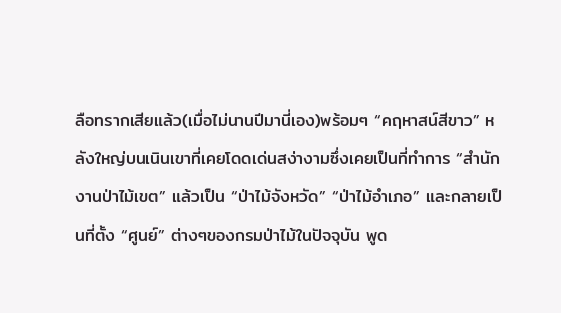ลือทรากเสียแล้ว(เมื่อไม่นานปีมานี่เอง)พร้อมๆ “คฤหาสน์สีขาว” หลังใหญ่บนเนินเขาที่เคยโดดเด่นสง่างามซึ่งเคยเป็นที่ทำการ “สำนักงานป่าไม้เขต” แล้วเป็น “ป่าไม้จังหวัด” “ป่าไม้อำเภอ” และกลายเป็นที่ตั้ง “ศูนย์” ต่างๆของกรมป่าไม้ในปัจจุบัน พูด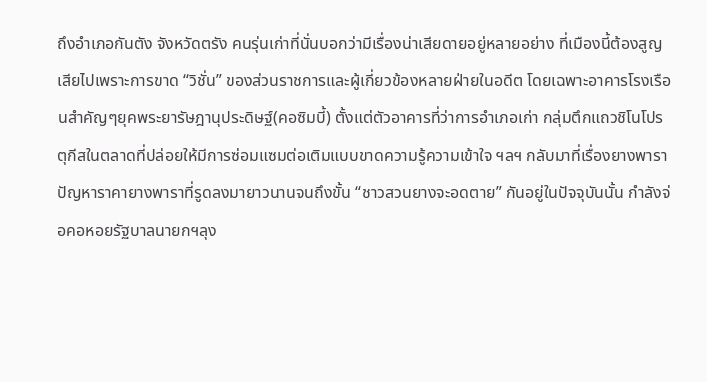ถึงอำเภอกันตัง จังหวัดตรัง คนรุ่นเก่าที่นั่นบอกว่ามีเรื่องน่าเสียดายอยู่หลายอย่าง ที่เมืองนี้ต้องสูญเสียไปเพราะการขาด “วิชั่น” ของส่วนราชการและผู้เกี่ยวข้องหลายฝ่ายในอดีต โดยเฉพาะอาคารโรงเรือนสำคัญๆยุคพระยารัษฎานุประดิษฐ์(คอซิมบี้) ตั้งแต่ตัวอาคารที่ว่าการอำเภอเก่า กลุ่มตึกแถวชิโนโปรตุกีสในตลาดที่ปล่อยให้มีการซ่อมแซมต่อเติมแบบขาดความรู้ความเข้าใจ ฯลฯ กลับมาที่เรื่องยางพารา ปัญหาราคายางพาราที่รูดลงมายาวนานจนถึงขั้น “ชาวสวนยางจะอดตาย” กันอยู่ในปัจจุบันนั้น กำลังจ่อคอหอยรัฐบาลนายกฯลุง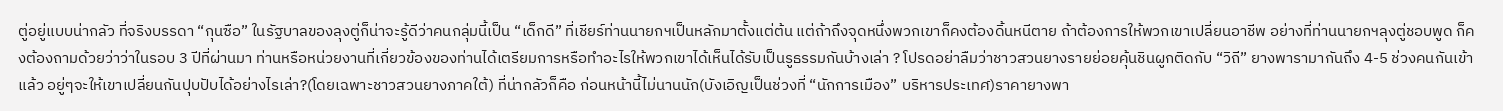ตู่อยู่แบบน่ากลัว ที่จริงบรรดา “กุนซือ” ในรัฐบาลของลุงตู่ก็น่าจะรู้ดีว่าคนกลุ่มนี้เป็น “เด็กดี” ที่เชียร์ท่านนายกฯเป็นหลักมาตั้งแต่ต้น แต่ถ้าถึงจุดหนึ่งพวกเขาก็คงต้องดิ้นหนีตาย ถ้าต้องการให้พวกเขาเปลี่ยนอาชีพ อย่างที่ท่านนายกฯลุงตู่ชอบพูด ก็คงต้องถามด้วยว่าว่าในรอบ 3 ปีที่ผ่านมา ท่านหรือหน่วยงานที่เกี่ยวข้องของท่านได้เตรียมการหรือทำอะไรให้พวกเขาได้เห็นได้รับเป็นรูธรรมกันบ้างเล่า ? โปรดอย่าลืมว่าชาวสวนยางรายย่อยคุ้นชินผูกติดกับ “วิถี” ยางพารามากันถึง 4-5 ช่วงคนกันเข้าแล้ว อยู่ๆจะให้เขาเปลี่ยนกันปุบปับได้อย่างไรเล่า?(โดยเฉพาะชาวสวนยางภาคใต้) ที่น่ากลัวก็คือ ก่อนหน้านี้ไม่นานนัก(บังเอิญเป็นช่วงที่ “นักการเมือง” บริหารประเทศ)ราคายางพา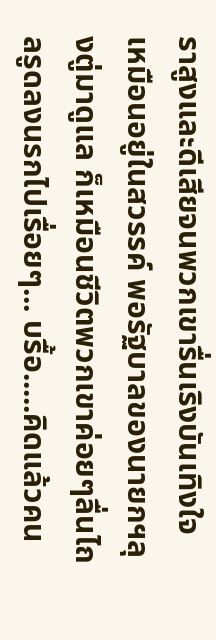ราสูงและดีเสียจนพวกเขารื่นเริงบันเทิงใจเหมือนอยู่ในสวรรค์ พอรัฐบาลของนายกฯลุงตู่มาดูแล ก็เหมือนชีวิตพวกเขาค่อยๆลื่นไถลรูดลงนรกไปเรื่อยๆ... บรื้อ.....คิดแล้วคน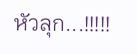หัวลุก...!!!!!